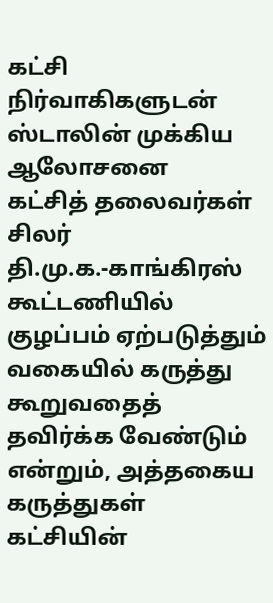கட்சி நிர்வாகிகளுடன் ஸ்டாலின் முக்கிய ஆலோசனை
கட்சித் தலைவர்கள் சிலர் தி.மு.க.-காங்கிரஸ் கூட்டணியில் குழப்பம் ஏற்படுத்தும் வகையில் கருத்து கூறுவதைத் தவிர்க்க வேண்டும் என்றும், அத்தகைய கருத்துகள் கட்சியின்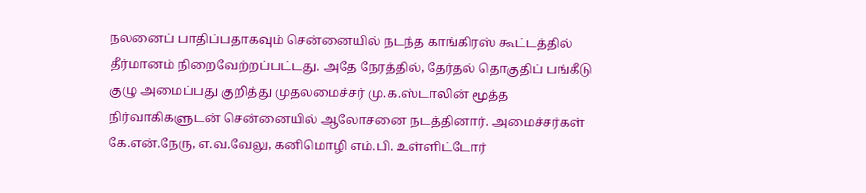நலனைப் பாதிப்பதாகவும் சென்னையில் நடந்த காங்கிரஸ் கூட்டத்தில் தீர்மானம் நிறைவேற்றப்பட்டது. அதே நேரத்தில், தேர்தல் தொகுதிப் பங்கீடு குழு அமைப்பது குறித்து முதலமைச்சர் மு.க.ஸ்டாலின் மூத்த நிர்வாகிகளுடன் சென்னையில் ஆலோசனை நடத்தினார். அமைச்சர்கள் கே.என்.நேரு, எ.வ.வேலு, கனிமொழி எம்.பி. உள்ளிட்டோர்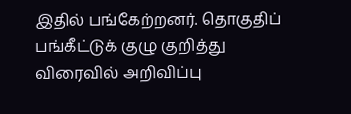இதில் பங்கேற்றனர். தொகுதிப் பங்கீட்டுக் குழு குறித்து விரைவில் அறிவிப்பு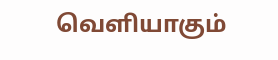வெளியாகும்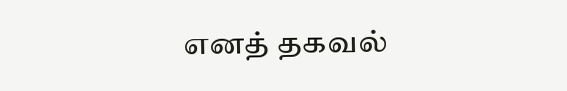எனத் தகவல்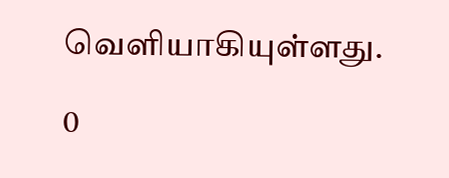வெளியாகியுள்ளது.

0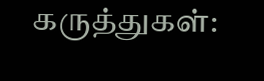கருத்துகள்: